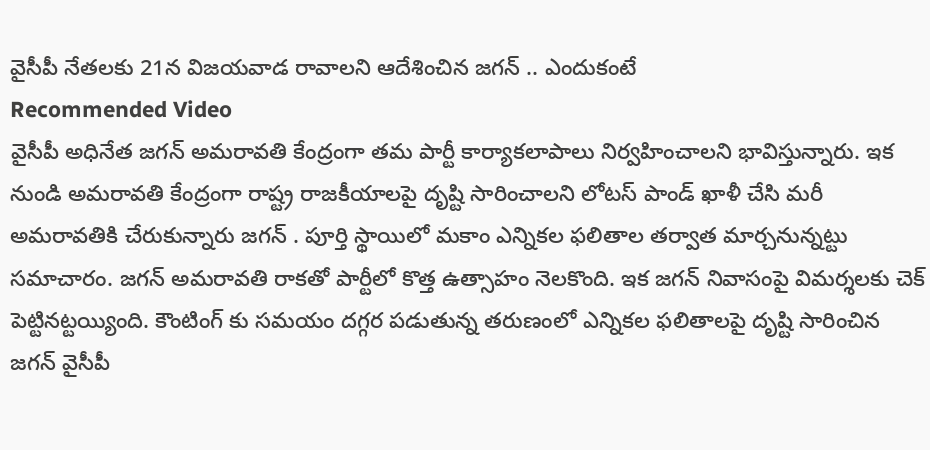వైసీపీ నేతలకు 21న విజయవాడ రావాలని ఆదేశించిన జగన్ .. ఎందుకంటే
Recommended Video
వైసీపీ అధినేత జగన్ అమరావతి కేంద్రంగా తమ పార్టీ కార్యాకలాపాలు నిర్వహించాలని భావిస్తున్నారు. ఇక నుండి అమరావతి కేంద్రంగా రాష్ట్ర రాజకీయాలపై దృష్టి సారించాలని లోటస్ పాండ్ ఖాళీ చేసి మరీ అమరావతికి చేరుకున్నారు జగన్ . పూర్తి స్థాయిలో మకాం ఎన్నికల ఫలితాల తర్వాత మార్చనున్నట్టు సమాచారం. జగన్ అమరావతి రాకతో పార్టీలో కొత్త ఉత్సాహం నెలకొంది. ఇక జగన్ నివాసంపై విమర్శలకు చెక్ పెట్టినట్టయ్యింది. కౌంటింగ్ కు సమయం దగ్గర పడుతున్న తరుణంలో ఎన్నికల ఫలితాలపై దృష్టి సారించిన జగన్ వైసీపీ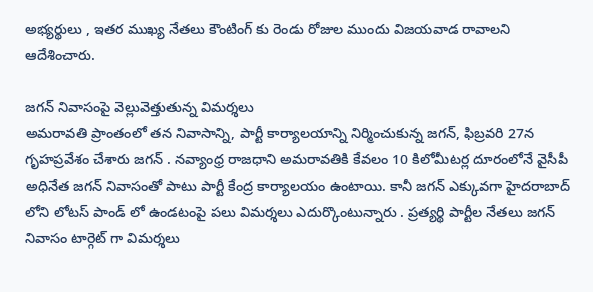అభ్యర్థులు , ఇతర ముఖ్య నేతలు కౌంటింగ్ కు రెండు రోజుల ముందు విజయవాడ రావాలని ఆదేశించారు.

జగన్ నివాసంపై వెల్లువెత్తుతున్న విమర్శలు
అమరావతి ప్రాంతంలో తన నివాసాన్ని, పార్టీ కార్యాలయాన్ని నిర్మించుకున్న జగన్, ఫిబ్రవరి 27న గృహప్రవేశం చేశారు జగన్ . నవ్యాంధ్ర రాజధాని అమరావతికి కేవలం 10 కిలోమీటర్ల దూరంలోనే వైసీపీ అధినేత జగన్ నివాసంతో పాటు పార్టీ కేంద్ర కార్యాలయం ఉంటాయి. కానీ జగన్ ఎక్కువగా హైదరాబాద్ లోని లోటస్ పాండ్ లో ఉండటంపై పలు విమర్శలు ఎదుర్కొంటున్నారు . ప్రత్యర్థి పార్టీల నేతలు జగన్ నివాసం టార్గెట్ గా విమర్శలు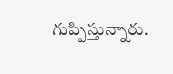గుప్పిస్తున్నారు.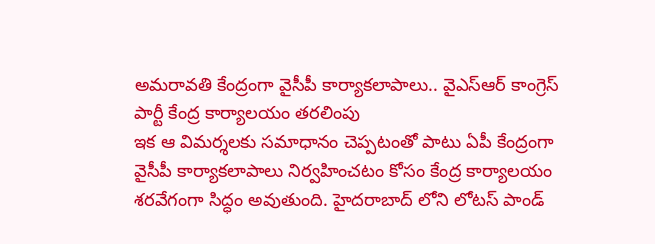అమరావతి కేంద్రంగా వైసీపీ కార్యాకలాపాలు.. వైఎస్ఆర్ కాంగ్రెస్ పార్టీ కేంద్ర కార్యాలయం తరలింపు
ఇక ఆ విమర్శలకు సమాధానం చెప్పటంతో పాటు ఏపీ కేంద్రంగా వైసీపీ కార్యాకలాపాలు నిర్వహించటం కోసం కేంద్ర కార్యాలయం శరవేగంగా సిద్ధం అవుతుంది. హైదరాబాద్ లోని లోటస్ పాండ్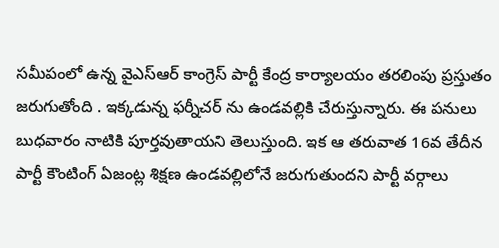సమీపంలో ఉన్న వైఎస్ఆర్ కాంగ్రెస్ పార్టీ కేంద్ర కార్యాలయం తరలింపు ప్రస్తుతం జరుగుతోంది . ఇక్కడున్న ఫర్నీచర్ ను ఉండవల్లికి చేరుస్తున్నారు. ఈ పనులు బుధవారం నాటికి పూర్తవుతాయని తెలుస్తుంది. ఇక ఆ తరువాత 16వ తేదీన పార్టీ కౌంటింగ్ ఏజంట్ల శిక్షణ ఉండవల్లిలోనే జరుగుతుందని పార్టీ వర్గాలు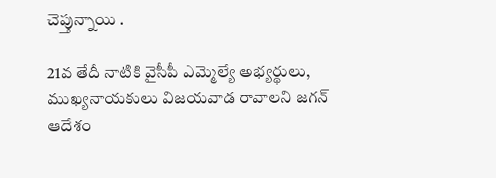చెప్తున్నాయి .

21వ తేదీ నాటికి వైసీపీ ఎమ్మెల్యే అభ్యర్థులు, ముఖ్యనాయకులు విజయవాడ రావాలని జగన్ ఆదేశం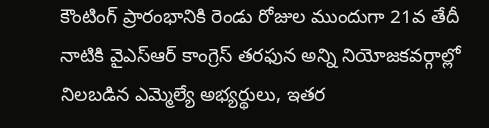కౌంటింగ్ ప్రారంభానికి రెండు రోజుల ముందుగా 21వ తేదీ నాటికి వైఎస్ఆర్ కాంగ్రెస్ తరఫున అన్ని నియోజకవర్గాల్లో నిలబడిన ఎమ్మెల్యే అభ్యర్థులు, ఇతర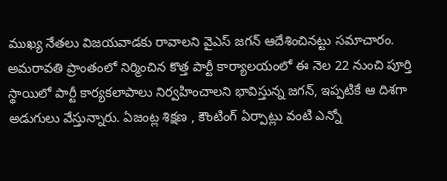ముఖ్య నేతలు విజయవాడకు రావాలని వైఎస్ జగన్ ఆదేశించినట్టు సమాచారం. అమరావతి ప్రాంతంలో నిర్మించిన కొత్త పార్టీ కార్యాలయంలో ఈ నెల 22 నుంచి పూర్తి స్థాయిలో పార్టీ కార్యకలాపాలు నిర్వహించాలని భావిస్తున్న జగన్, ఇప్పటికే ఆ దిశగా అడుగులు వేస్తున్నారు. ఏజంట్ల శిక్షణ , కౌంటింగ్ ఏర్పాట్లు వంటి ఎన్నో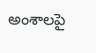అంశాలపై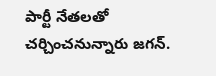పార్టీ నేతలతో చర్చించనున్నారు జగన్.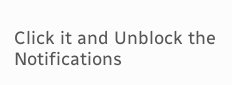Click it and Unblock the Notifications